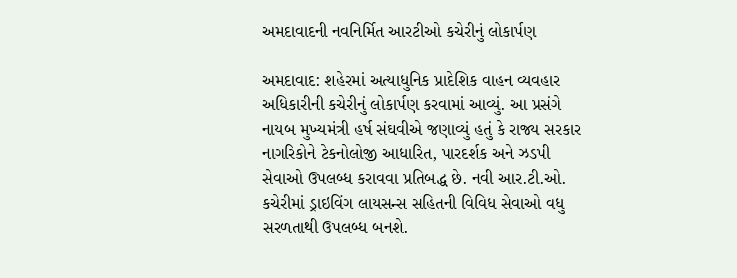અમદાવાદની નવનિર્મિત આરટીઓ કચેરીનું લોકાર્પણ

અમદાવાદ: શહેરમાં અત્યાધુનિક પ્રાદેશિક વાહન વ્યવહાર અધિકારીની કચેરીનું લોકાર્પણ કરવામાં આવ્યું. આ પ્રસંગે નાયબ મુખ્યમંત્રી હર્ષ સંઘવીએ જણાવ્યું હતું કે રાજ્ય સરકાર નાગરિકોને ટેકનોલોજી આધારિત, પારદર્શક અને ઝડપી સેવાઓ ઉપલબ્ધ કરાવવા પ્રતિબદ્ધ છે. નવી આર.ટી.ઓ. કચેરીમાં ડ્રાઇવિંગ લાયસન્સ સહિતની વિવિધ સેવાઓ વધુ સરળતાથી ઉપલબ્ધ બનશે.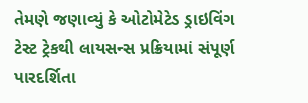તેમણે જણાવ્યું કે ઓટોમેટેડ ડ્રાઇવિંગ ટેસ્ટ ટ્રેકથી લાયસન્સ પ્રક્રિયામાં સંપૂર્ણ પારદર્શિતા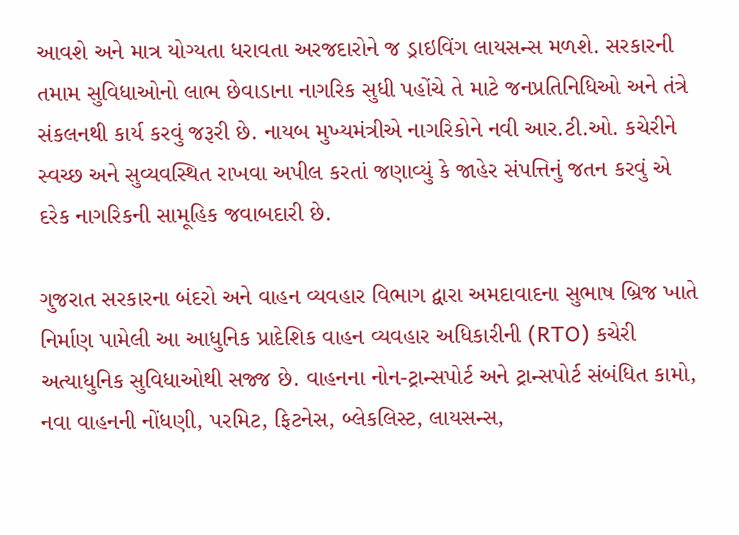આવશે અને માત્ર યોગ્યતા ધરાવતા અરજદારોને જ ડ્રાઇવિંગ લાયસન્સ મળશે. સરકારની તમામ સુવિધાઓનો લાભ છેવાડાના નાગરિક સુધી પહોંચે તે માટે જનપ્રતિનિધિઓ અને તંત્રે સંકલનથી કાર્ય કરવું જરૂરી છે. નાયબ મુખ્યમંત્રીએ નાગરિકોને નવી આર.ટી.ઓ. કચેરીને સ્વચ્છ અને સુવ્યવસ્થિત રાખવા અપીલ કરતાં જણાવ્યું કે જાહેર સંપત્તિનું જતન કરવું એ દરેક નાગરિકની સામૂહિક જવાબદારી છે.

ગુજરાત સરકારના બંદરો અને વાહન વ્યવહાર વિભાગ દ્વારા અમદાવાદના સુભાષ બ્રિજ ખાતે નિર્માણ પામેલી આ આધુનિક પ્રાદેશિક વાહન વ્યવહાર અધિકારીની (RTO) કચેરી અત્યાધુનિક સુવિધાઓથી સજ્જ છે. વાહનના નોન-ટ્રાન્સપોર્ટ અને ટ્રાન્સપોર્ટ સંબંધિત કામો, નવા વાહનની નોંધણી, પરમિટ, ફિટનેસ, બ્લેકલિસ્ટ, લાયસન્સ,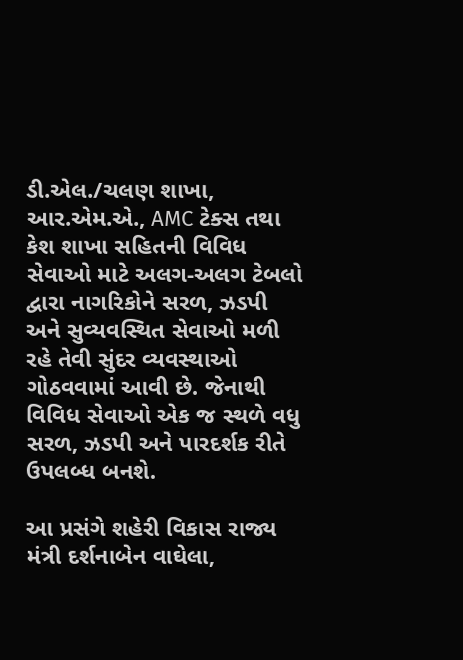ડી.એલ./ચલણ શાખા, આર.એમ.એ., AMC ટેક્સ તથા કેશ શાખા સહિતની વિવિધ સેવાઓ માટે અલગ-અલગ ટેબલો દ્વારા નાગરિકોને સરળ, ઝડપી અને સુવ્યવસ્થિત સેવાઓ મળી રહે તેવી સુંદર વ્યવસ્થાઓ ગોઠવવામાં આવી છે. જેનાથી વિવિધ સેવાઓ એક જ સ્થળે વધુ સરળ, ઝડપી અને પારદર્શક રીતે ઉપલબ્ધ બનશે.

આ પ્રસંગે શહેરી વિકાસ રાજ્ય મંત્રી દર્શનાબેન વાઘેલા,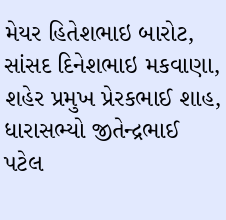મેયર હિતેશભાઇ બારોટ, સાંસદ દિનેશભાઇ મકવાણા, શહેર પ્રમુખ પ્રેરકભાઈ શાહ, ધારાસભ્યો જીતેન્દ્રભાઈ પટેલ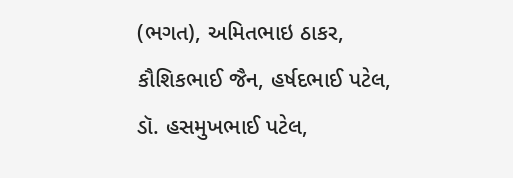(ભગત), અમિતભાઇ ઠાકર, કૌશિકભાઈ જૈન, હર્ષદભાઈ પટેલ, ડૉ. હસમુખભાઈ પટેલ,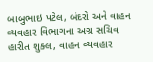બાબુભાઇ પટેલ, બંદરો અને વાહન વ્યવહાર વિભાગના અગ્ર સચિવ હારીત શુક્લ, વાહન વ્યવહાર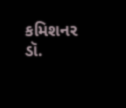કમિશનર ડૉ.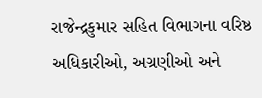રાજેન્દ્રકુમાર સહિત વિભાગના વરિષ્ઠ અધિકારીઓ, અગ્રણીઓ અને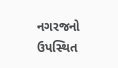નગરજનો ઉપસ્થિત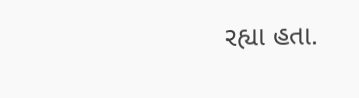રહ્યા હતા.